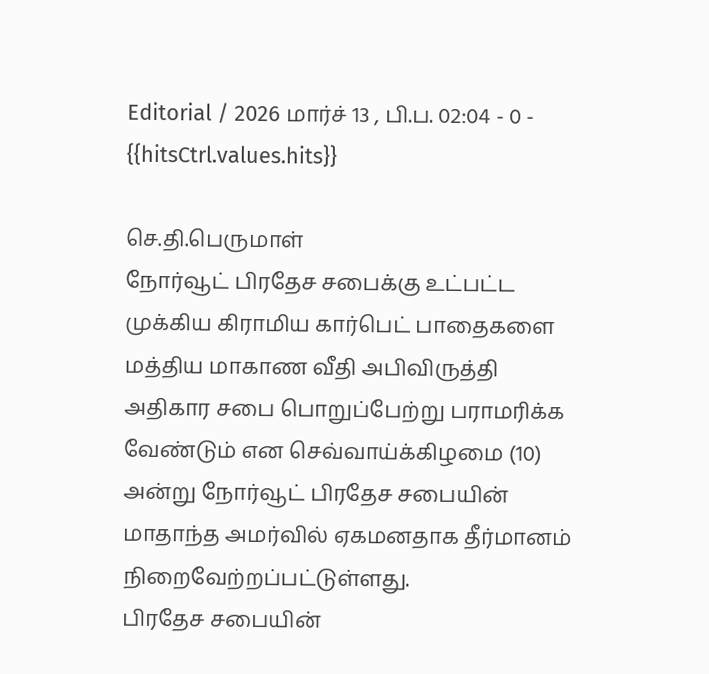Editorial / 2026 மார்ச் 13 , பி.ப. 02:04 - 0 - {{hitsCtrl.values.hits}}

செ.தி.பெருமாள்
நோர்வூட் பிரதேச சபைக்கு உட்பட்ட முக்கிய கிராமிய கார்பெட் பாதைகளை மத்திய மாகாண வீதி அபிவிருத்தி அதிகார சபை பொறுப்பேற்று பராமரிக்க வேண்டும் என செவ்வாய்க்கிழமை (10) அன்று நோர்வூட் பிரதேச சபையின் மாதாந்த அமர்வில் ஏகமனதாக தீர்மானம் நிறைவேற்றப்பட்டுள்ளது.
பிரதேச சபையின்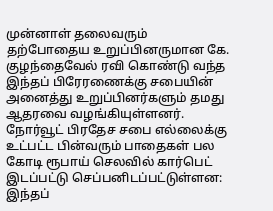முன்னாள் தலைவரும் தற்போதைய உறுப்பினருமான கே. குழந்தைவேல் ரவி கொண்டு வந்த இந்தப் பிரேரணைக்கு சபையின் அனைத்து உறுப்பினர்களும் தமது ஆதரவை வழங்கியுள்ளனர்.
நோர்வூட் பிரதேச சபை எல்லைக்கு உட்பட்ட பின்வரும் பாதைகள் பல கோடி ரூபாய் செலவில் கார்பெட் இடப்பட்டு செப்பனிடப்பட்டுள்ளன:
இந்தப்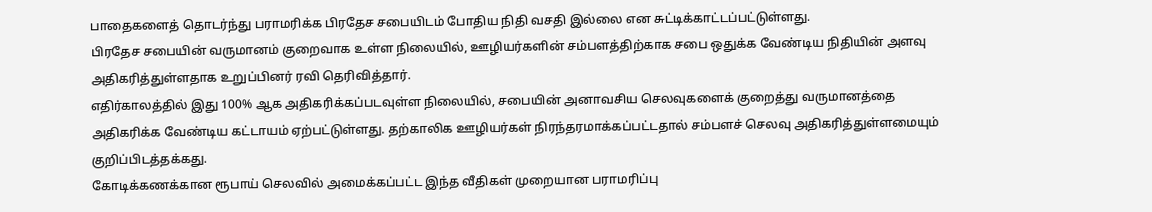பாதைகளைத் தொடர்ந்து பராமரிக்க பிரதேச சபையிடம் போதிய நிதி வசதி இல்லை என சுட்டிக்காட்டப்பட்டுள்ளது.
பிரதேச சபையின் வருமானம் குறைவாக உள்ள நிலையில், ஊழியர்களின் சம்பளத்திற்காக சபை ஒதுக்க வேண்டிய நிதியின் அளவு அதிகரித்துள்ளதாக உறுப்பினர் ரவி தெரிவித்தார்.
எதிர்காலத்தில் இது 100% ஆக அதிகரிக்கப்படவுள்ள நிலையில், சபையின் அனாவசிய செலவுகளைக் குறைத்து வருமானத்தை அதிகரிக்க வேண்டிய கட்டாயம் ஏற்பட்டுள்ளது. தற்காலிக ஊழியர்கள் நிரந்தரமாக்கப்பட்டதால் சம்பளச் செலவு அதிகரித்துள்ளமையும் குறிப்பிடத்தக்கது.
கோடிக்கணக்கான ரூபாய் செலவில் அமைக்கப்பட்ட இந்த வீதிகள் முறையான பராமரிப்பு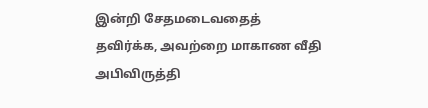இன்றி சேதமடைவதைத் தவிர்க்க, அவற்றை மாகாண வீதி அபிவிருத்தி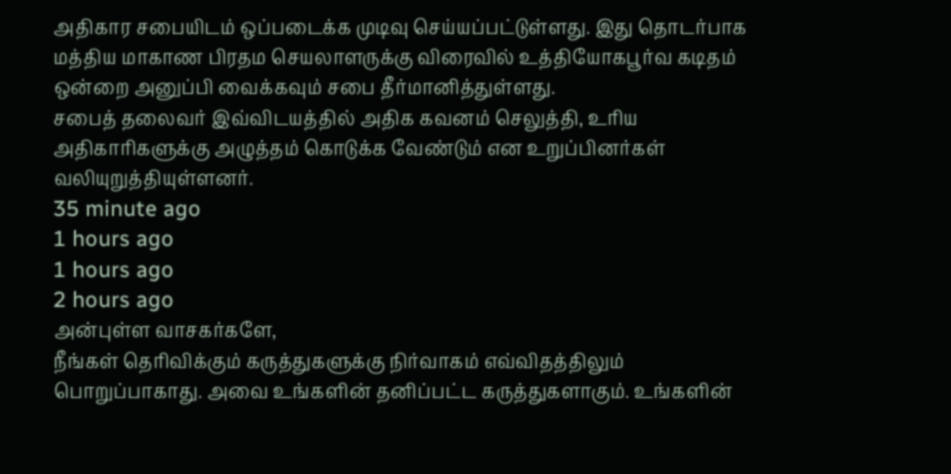அதிகார சபையிடம் ஒப்படைக்க முடிவு செய்யப்பட்டுள்ளது. இது தொடர்பாக மத்திய மாகாண பிரதம செயலாளருக்கு விரைவில் உத்தியோகபூர்வ கடிதம் ஒன்றை அனுப்பி வைக்கவும் சபை தீர்மானித்துள்ளது.
சபைத் தலைவர் இவ்விடயத்தில் அதிக கவனம் செலுத்தி, உரிய அதிகாரிகளுக்கு அழுத்தம் கொடுக்க வேண்டும் என உறுப்பினர்கள் வலியுறுத்தியுள்ளனர்.
35 minute ago
1 hours ago
1 hours ago
2 hours ago
அன்புள்ள வாசகர்களே,
நீங்கள் தெரிவிக்கும் கருத்துகளுக்கு நிர்வாகம் எவ்விதத்திலும் பொறுப்பாகாது. அவை உங்களின் தனிப்பட்ட கருத்துகளாகும். உங்களின்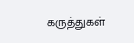கருத்துகள்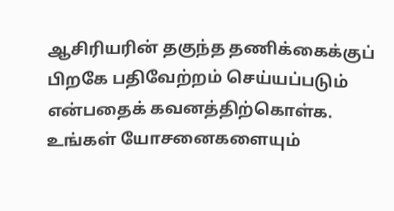ஆசிரியரின் தகுந்த தணிக்கைக்குப் பிறகே பதிவேற்றம் செய்யப்படும் என்பதைக் கவனத்திற்கொள்க. உங்கள் யோசனைகளையும்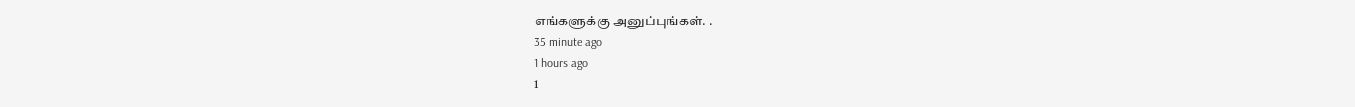எங்களுக்கு அனுப்புங்கள். .
35 minute ago
1 hours ago
1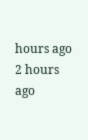hours ago
2 hours ago